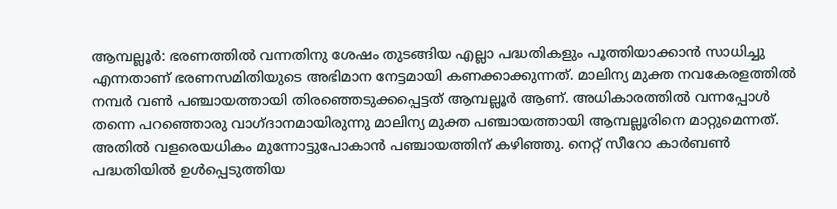ആമ്പല്ലൂർ: ഭരണത്തിൽ വന്നതിനു ശേഷം തുടങ്ങിയ എല്ലാ പദ്ധതികളും പൂത്തിയാക്കാൻ സാധിച്ചു എന്നതാണ് ഭരണസമിതിയുടെ അഭിമാന നേട്ടമായി കണക്കാക്കുന്നത്. മാലിന്യ മുക്ത നവകേരളത്തിൽ നമ്പർ വൺ പഞ്ചായത്തായി തിരഞ്ഞെടുക്കപ്പെട്ടത് ആമ്പല്ലൂർ ആണ്. അധികാരത്തിൽ വന്നപ്പോൾ തന്നെ പറഞ്ഞൊരു വാഗ്ദാനമായിരുന്നു മാലിന്യ മുക്ത പഞ്ചായത്തായി ആമ്പല്ലൂരിനെ മാറ്റുമെന്നത്. അതിൽ വളരെയധികം മുന്നോട്ടുപോകാൻ പഞ്ചായത്തിന് കഴിഞ്ഞു. നെറ്റ് സീറോ കാർബൺ പദ്ധതിയിൽ ഉൾപ്പെടുത്തിയ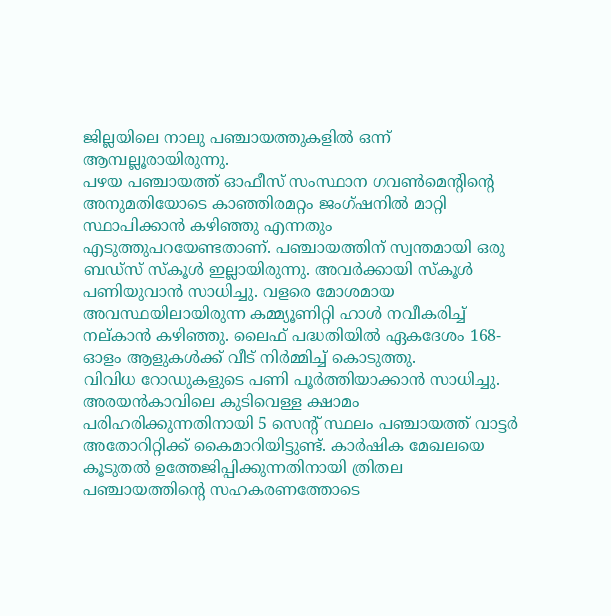ജില്ലയിലെ നാലു പഞ്ചായത്തുകളിൽ ഒന്ന് ആമ്പല്ലൂരായിരുന്നു.
പഴയ പഞ്ചായത്ത് ഓഫീസ് സംസ്ഥാന ഗവൺമെന്റിന്റെ അനുമതിയോടെ കാഞ്ഞിരമറ്റം ജംഗ്ഷനിൽ മാറ്റി സ്ഥാപിക്കാൻ കഴിഞ്ഞു എന്നതും എടുത്തുപറയേണ്ടതാണ്. പഞ്ചായത്തിന് സ്വന്തമായി ഒരു ബഡ്സ് സ്കൂൾ ഇല്ലായിരുന്നു. അവർക്കായി സ്കൂൾ പണിയുവാൻ സാധിച്ചു. വളരെ മോശമായ അവസ്ഥയിലായിരുന്ന കമ്മ്യൂണിറ്റി ഹാൾ നവീകരിച്ച് നല്കാൻ കഴിഞ്ഞു. ലൈഫ് പദ്ധതിയിൽ ഏകദേശം 168-ഓളം ആളുകൾക്ക് വീട് നിർമ്മിച്ച് കൊടുത്തു.
വിവിധ റോഡുകളുടെ പണി പൂർത്തിയാക്കാൻ സാധിച്ചു. അരയൻകാവിലെ കുടിവെള്ള ക്ഷാമം പരിഹരിക്കുന്നതിനായി 5 സെന്റ് സ്ഥലം പഞ്ചായത്ത് വാട്ടർ അതോറിറ്റിക്ക് കൈമാറിയിട്ടുണ്ട്. കാർഷിക മേഖലയെ കൂടുതൽ ഉത്തേജിപ്പിക്കുന്നതിനായി ത്രിതല പഞ്ചായത്തിന്റെ സഹകരണത്തോടെ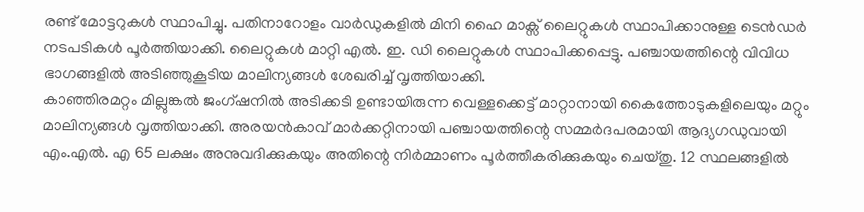രണ്ട് മോട്ടറുകൾ സ്ഥാപിച്ചു. പതിനാറോളം വാർഡുകളിൽ മിനി ഹൈ മാക്സ് ലൈറ്റുകൾ സ്ഥാപിക്കാനുള്ള ടെൻഡർ നടപടികൾ പൂർത്തിയാക്കി. ലൈറ്റുകൾ മാറ്റി എൽ. ഇ. ഡി ലൈറ്റുകൾ സ്ഥാപിക്കപ്പെട്ടു. പഞ്ചായത്തിന്റെ വിവിധ ഭാഗങ്ങളിൽ അടിഞ്ഞുകൂടിയ മാലിന്യങ്ങൾ ശേഖരിച്ച് വൃത്തിയാക്കി.
കാഞ്ഞിരമറ്റം മില്ലുങ്കൽ ജംഗ്ഷനിൽ അടിക്കടി ഉണ്ടായിരുന്ന വെള്ളക്കെട്ട് മാറ്റാനായി കൈത്തോടുകളിലെയും മറ്റും മാലിന്യങ്ങൾ വൃത്തിയാക്കി. അരയൻകാവ് മാർക്കറ്റിനായി പഞ്ചായത്തിന്റെ സമ്മർദപരമായി ആദ്യഗഡുവായി എം.എൽ. എ 65 ലക്ഷം അനുവദിക്കുകയും അതിന്റെ നിർമ്മാണം പൂർത്തീകരിക്കുകയും ചെയ്തു. 12 സ്ഥലങ്ങളിൽ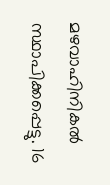മഴവാഹിനികൽ സ്ഥാപിക്കപ്പെട്ടു. 16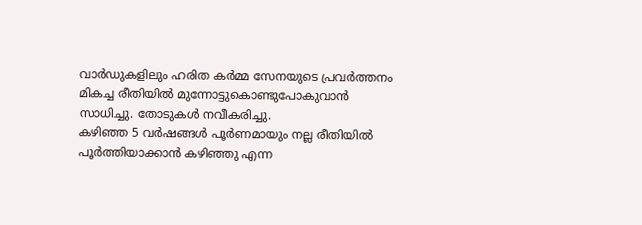വാർഡുകളിലും ഹരിത കർമ്മ സേനയുടെ പ്രവർത്തനം മികച്ച രീതിയിൽ മുന്നോട്ടുകൊണ്ടുപോകുവാൻ സാധിച്ചു. തോടുകൾ നവീകരിച്ചു.
കഴിഞ്ഞ 5 വർഷങ്ങൾ പൂർണമായും നല്ല രീതിയിൽ പൂർത്തിയാക്കാൻ കഴിഞ്ഞു എന്ന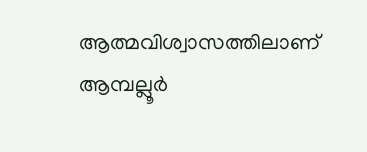ആത്മവിശ്വാസത്തിലാണ് ആമ്പല്ലൂർ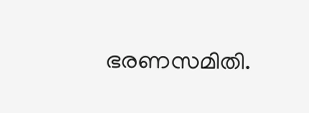ഭരണസമിതി.